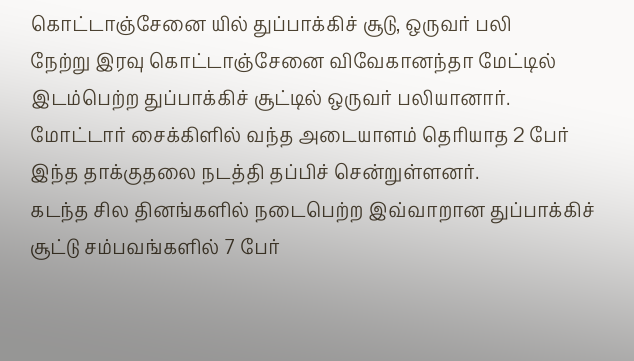கொட்டாஞ்சேனை யில் துப்பாக்கிச் சூடு, ஒருவர் பலி
நேற்று இரவு கொட்டாஞ்சேனை விவேகானந்தா மேட்டில் இடம்பெற்ற துப்பாக்கிச் சூட்டில் ஒருவர் பலியானார்.
மோட்டார் சைக்கிளில் வந்த அடையாளம் தெரியாத 2 பேர் இந்த தாக்குதலை நடத்தி தப்பிச் சென்றுள்ளனர்.
கடந்த சில தினங்களில் நடைபெற்ற இவ்வாறான துப்பாக்கிச் சூட்டு சம்பவங்களில் 7 பேர்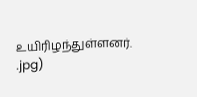உயிரிழந்துள்ளனர்.
.jpg)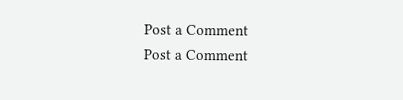Post a Comment
Post a Comment